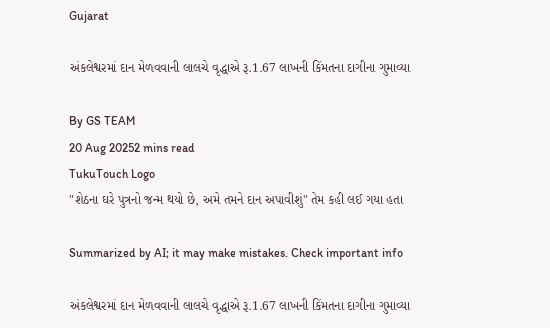Gujarat

અંકલેશ્વરમાં દાન મેળવવાની લાલચે વૃદ્ધાએ રૂ.1.67 લાખની કિંમતના દાગીના ગુમાવ્યા

By GS TEAM
20 Aug 20252 mins read
TukuTouch Logo
"શેઠના ઘરે પુત્રનો જન્મ થયો છે, અમે તમને દાન અપાવીશું" તેમ કહી લઈ ગયા હતા

Summarized by AI; it may make mistakes. Check important info

અંકલેશ્વરમાં દાન મેળવવાની લાલચે વૃદ્ધાએ રૂ.1.67 લાખની કિંમતના દાગીના ગુમાવ્યા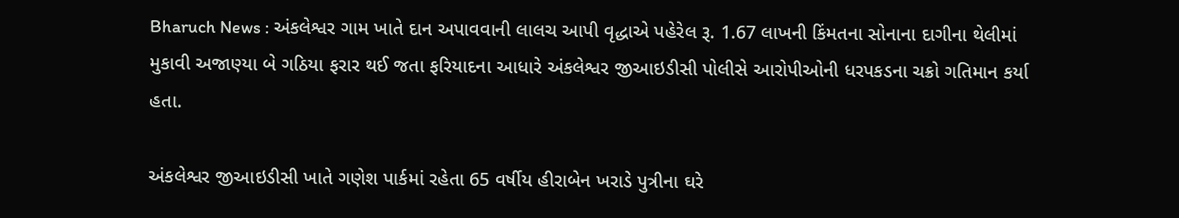Bharuch News : અંકલેશ્વર ગામ ખાતે દાન અપાવવાની લાલચ આપી વૃદ્ધાએ પહેરેલ રૂ. 1.67 લાખની કિંમતના સોનાના દાગીના થેલીમાં મુકાવી અજાણ્યા બે ગઠિયા ફરાર થઈ જતા ફરિયાદના આધારે અંકલેશ્વર જીઆઇડીસી પોલીસે આરોપીઓની ધરપકડના ચક્રો ગતિમાન કર્યા હતા.

અંકલેશ્વર જીઆઇડીસી ખાતે ગણેશ પાર્કમાં રહેતા 65 વર્ષીય હીરાબેન ખરાડે પુત્રીના ઘરે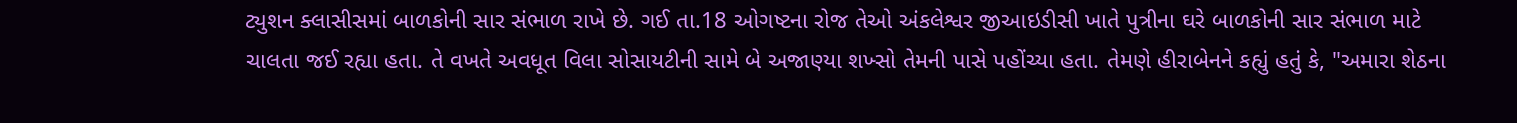ટ્યુશન ક્લાસીસમાં બાળકોની સાર સંભાળ રાખે છે. ગઈ તા.18 ઓગષ્ટના રોજ તેઓ અંકલેશ્વર જીઆઇડીસી ખાતે પુત્રીના ઘરે બાળકોની સાર સંભાળ માટે ચાલતા જઈ રહ્યા હતા. તે વખતે અવધૂત વિલા સોસાયટીની સામે બે અજાણ્યા શખ્સો તેમની પાસે પહોંચ્યા હતા. તેમણે હીરાબેનને કહ્યું હતું કે, "અમારા શેઠના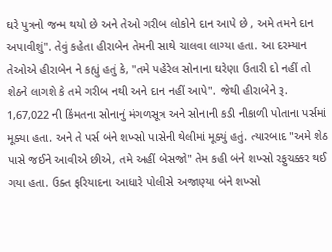ઘરે પુત્રનો જન્મ થયો છે અને તેઓ ગરીબ લોકોને દાન આપે છે , અમે તમને દાન અપાવીશું". તેવું કહેતા હીરાબેન તેમની સાથે ચાલવા લાગ્યા હતા. આ દરમ્યાન  તેઓએ હીરાબેન ને કહ્યું હતું કે, "તમે પહેરેલ સોનાના ઘરેણા ઉતારી દો નહીં તો શેઠને લાગશે કે તમે ગરીબ નથી અને દાન નહીં આપે". જેથી હીરાબેને રૂ. 1,67,022 ની કિંમતના સોનાનું મંગળસૂત્ર અને સોનાની કડી નીકાળી પોતાના પર્સમાં મૂક્યા હતા. અને તે પર્સ બંને શખ્સો પાસેની થેલીમાં મૂક્યું હતું. ત્યારબાદ "અમે શેઠ પાસે જઈને આવીએ છીએ, તમે અહીં બેસજો" તેમ કહી બંને શખ્સો રફુચક્કર થઈ ગયા હતા. ઉક્ત ફરિયાદના આધારે પોલીસે અજાણ્યા બંને શખ્સો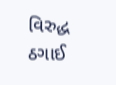વિરુદ્ધ ઠગાઈ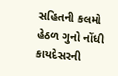સહિતની કલમો હેઠળ ગુનો નોંધી કાયદેસરની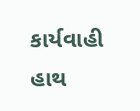કાર્યવાહી હાથ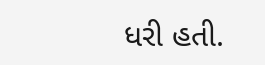ધરી હતી.